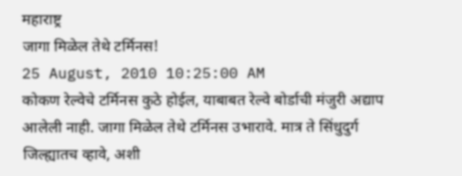महाराष्ट्र
जागा मिळेल तेथे टर्मिनस!
25 August, 2010 10:25:00 AM
कोकण रेल्वेचे टर्मिनस कुठे होईल, याबाबत रेल्वे बोर्डाची मंजुरी अद्याप आलेली नाही. जागा मिळेल तेथे टर्मिनस उभारावे. मात्र ते सिंधुदुर्ग जिल्ह्यातच व्हावे, अशी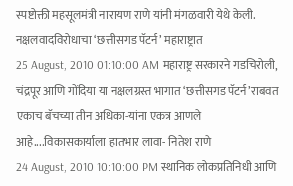स्पष्टोक्ती महसूलमंत्री नारायण राणे यांनी मंगळवारी येथे केली.
नक्षलवादविरोधाचा ‘छत्तीसगड पॅटर्न’ महाराष्ट्रात
25 August, 2010 01:10:00 AM महाराष्ट्र सरकारने गडचिरोली, चंद्रपूर आणि गोंदिया या नक्षलग्रस्त भागात ‘छत्तीसगड पॅटर्न’राबवत एकाच बॅचच्या तीन अधिका-यांना एकत्र आणले आहे....विकासकार्याला हातभार लावा- नितेश राणे
24 August, 2010 10:10:00 PM स्थानिक लोकप्रतिनिधी आणि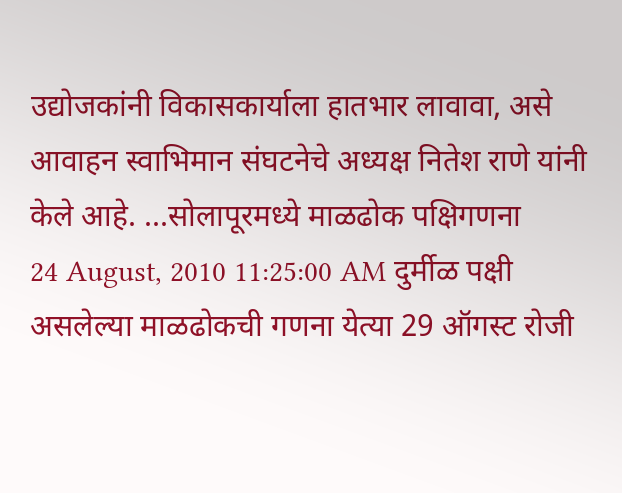उद्योजकांनी विकासकार्याला हातभार लावावा, असे आवाहन स्वाभिमान संघटनेचे अध्यक्ष नितेश राणे यांनी केले आहे. ...सोलापूरमध्ये माळढोक पक्षिगणना
24 August, 2010 11:25:00 AM दुर्मीळ पक्षी असलेल्या माळढोकची गणना येत्या 29 ऑगस्ट रोजी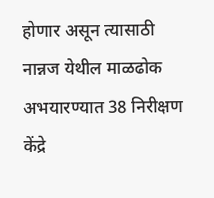होणार असून त्यासाठी नान्नज येथील माळढोक अभयारण्यात 38 निरीक्षण केंद्रे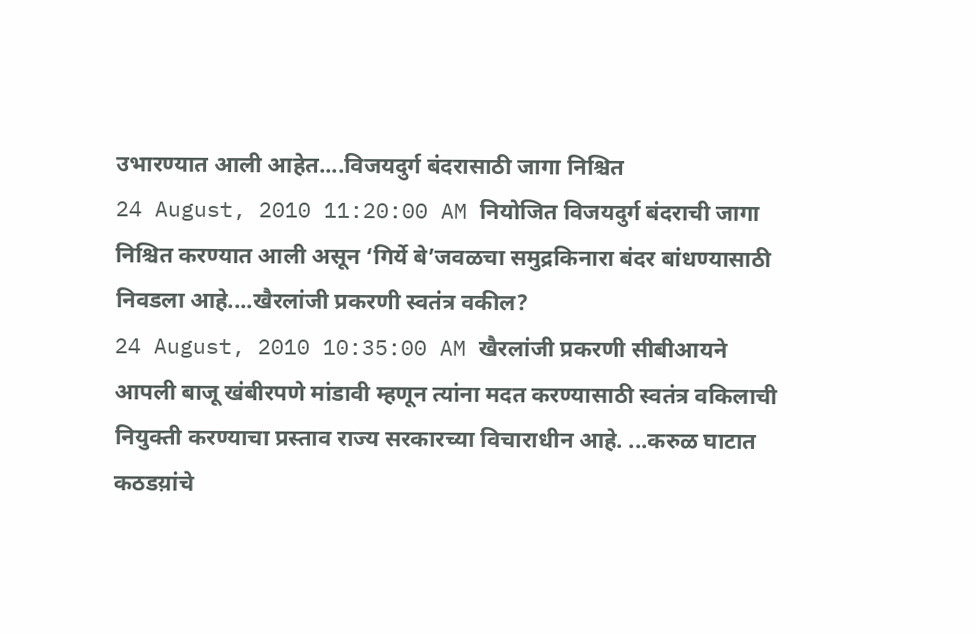उभारण्यात आली आहेत....विजयदुर्ग बंदरासाठी जागा निश्चित
24 August, 2010 11:20:00 AM नियोजित विजयदुर्ग बंदराची जागा निश्चित करण्यात आली असून ‘गिर्ये बे’जवळचा समुद्रकिनारा बंदर बांधण्यासाठी निवडला आहे....खैरलांजी प्रकरणी स्वतंत्र वकील?
24 August, 2010 10:35:00 AM खैरलांजी प्रकरणी सीबीआयने आपली बाजू खंबीरपणे मांडावी म्हणून त्यांना मदत करण्यासाठी स्वतंत्र वकिलाची नियुक्ती करण्याचा प्रस्ताव राज्य सरकारच्या विचाराधीन आहे. ...करुळ घाटात कठडय़ांचे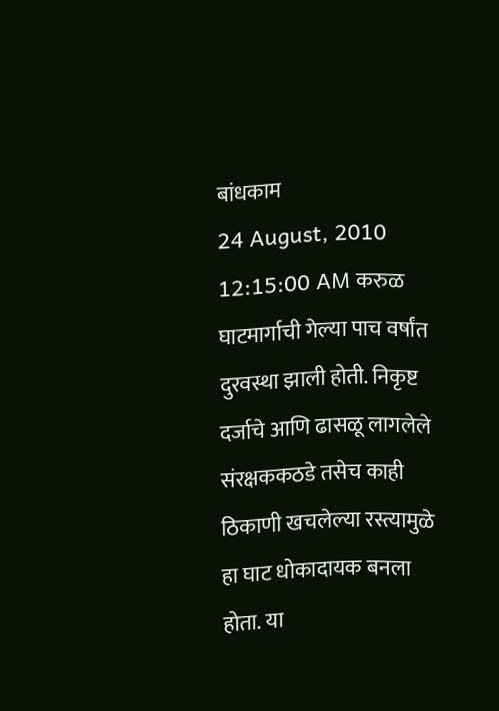बांधकाम
24 August, 2010 12:15:00 AM करुळ घाटमार्गाची गेल्या पाच वर्षांत दुरवस्था झाली होती. निकृष्ट दर्जाचे आणि ढासळू लागलेले संरक्षककठडे तसेच काही ठिकाणी खचलेल्या रस्त्यामुळे हा घाट धोकादायक बनला होता. या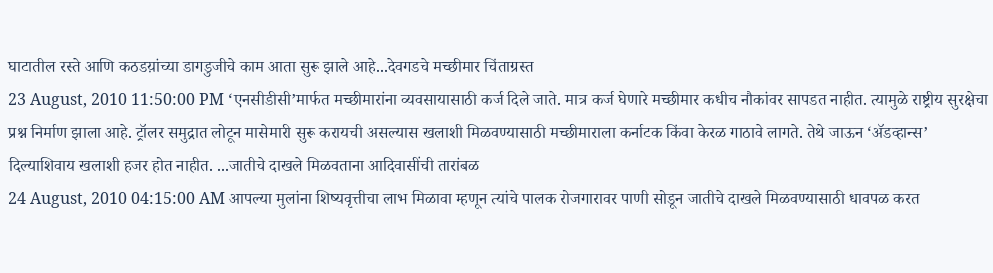घाटातील रस्ते आणि कठडय़ांच्या डागडुजीचे काम आता सुरू झाले आहे...देवगडचे मच्छीमार चिंताग्रस्त
23 August, 2010 11:50:00 PM ‘एनसीडीसी’मार्फत मच्छीमारांना व्यवसायासाठी कर्ज दिले जाते. मात्र कर्ज घेणारे मच्छीमार कधीच नौकांवर सापडत नाहीत. त्यामुळे राष्ट्रीय सुरक्षेचा प्रश्न निर्माण झाला आहे. ट्रॉलर समुद्रात लोटून मासेमारी सुरू करायची असल्यास खलाशी मिळवण्यासाठी मच्छीमाराला कर्नाटक किंवा केरळ गाठावे लागते. तेथे जाऊन ‘ॲडव्हान्स’ दिल्याशिवाय खलाशी हजर होत नाहीत. ...जातीचे दाखले मिळवताना आदिवासींची तारांबळ
24 August, 2010 04:15:00 AM आपल्या मुलांना शिष्यवृत्तीचा लाभ मिळावा म्हणून त्यांचे पालक रोजगारावर पाणी सोडून जातीचे दाखले मिळवण्यासाठी धावपळ करत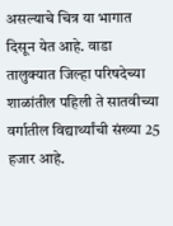असल्याचे चित्र या भागात दिसून येत आहे. वाडा तालुक्यात जिल्हा परिषदेच्या शाळांतील पहिली ते सातवीच्या वर्गातील विद्यार्थ्यांची संख्या 25 हजार आहे.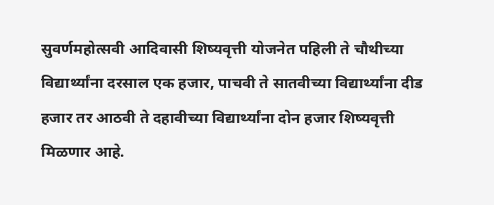सुवर्णमहोत्सवी आदिवासी शिष्यवृत्ती योजनेत पहिली ते चौथीच्या विद्यार्थ्यांना दरसाल एक हजार, पाचवी ते सातवीच्या विद्यार्थ्यांना दीड हजार तर आठवी ते दहावीच्या विद्यार्थ्यांना दोन हजार शिष्यवृत्ती मिळणार आहे.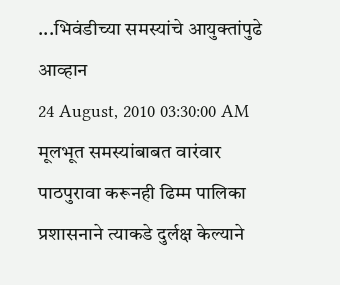...भिवंडीच्या समस्यांचे आयुक्तांपुढे आव्हान
24 August, 2010 03:30:00 AM मूलभूत समस्यांबाबत वारंवार पाठपुरावा करूनही ढिम्म पालिका प्रशासनाने त्याकडे दुर्लक्ष केल्याने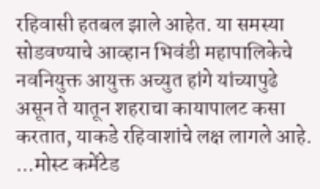रहिवासी हतबल झाले आहेत. या समस्या सोडवण्याचे आव्हान भिवंडी महापालिकेचे नवनियुक्त आयुक्त अच्युत हांगे यांच्यापुढे असून ते यातून शहराचा कायापालट कसा करतात, याकडे रहिवाशांचे लक्ष लागले आहे. ...मोस्ट कमेंटेड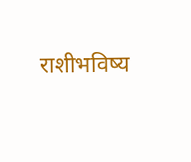राशीभविष्य